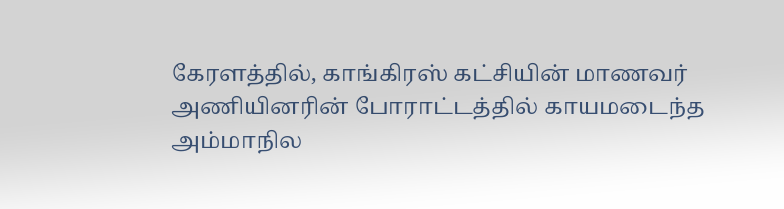கேரளத்தில், காங்கிரஸ் கட்சியின் மாணவர் அணியினரின் போராட்டத்தில் காயமடைந்த அம்மாநில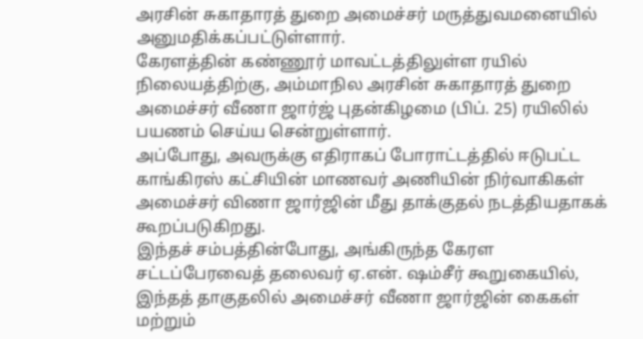அரசின் சுகாதாரத் துறை அமைச்சர் மருத்துவமனையில் அனுமதிக்கப்பட்டுள்ளார்.
கேரளத்தின் கண்ணூர் மாவட்டத்திலுள்ள ரயில் நிலையத்திற்கு, அம்மாநில அரசின் சுகாதாரத் துறை அமைச்சர் வீணா ஜார்ஜ் புதன்கிழமை (பிப். 25) ரயிலில் பயணம் செய்ய சென்றுள்ளார்.
அப்போது, அவருக்கு எதிராகப் போராட்டத்தில் ஈடுபட்ட காங்கிரஸ் கட்சியின் மாணவர் அணியின் நிர்வாகிகள் அமைச்சர் விணா ஜார்ஜின் மீது தாக்குதல் நடத்தியதாகக் கூறப்படுகிறது.
இந்தச் சம்பத்தின்போது, அங்கிருந்த கேரள சட்டப்பேரவைத் தலைவர் ஏ.என். ஷம்சீர் கூறுகையில், இந்தத் தாகுதலில் அமைச்சர் வீணா ஜார்ஜின் கைகள் மற்றும்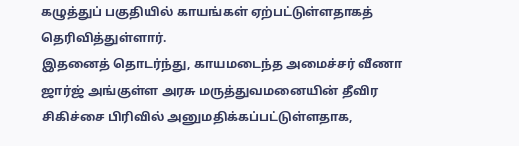கழுத்துப் பகுதியில் காயங்கள் ஏற்பட்டுள்ளதாகத் தெரிவித்துள்ளார்.
இதனைத் தொடர்ந்து, காயமடைந்த அமைச்சர் வீணா ஜார்ஜ் அங்குள்ள அரசு மருத்துவமனையின் தீவிர சிகிச்சை பிரிவில் அனுமதிக்கப்பட்டுள்ளதாக,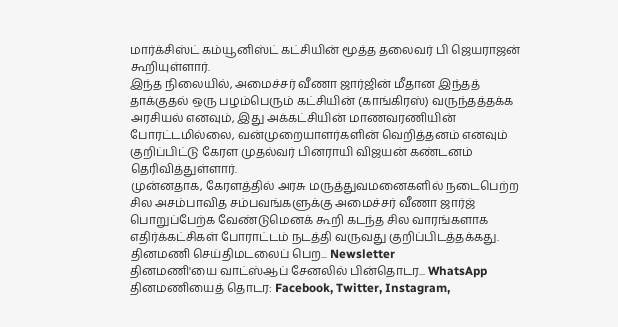மார்க்சிஸ்ட் கம்யூனிஸ்ட் கட்சியின் மூத்த தலைவர் பி ஜெயராஜன் கூறியுள்ளார்.
இந்த நிலையில், அமைச்சர் வீணா ஜார்ஜின் மீதான இந்தத் தாக்குதல் ஒரு பழம்பெரும் கட்சியின் (காங்கிரஸ்) வருந்தத்தக்க அரசியல் எனவும், இது அக்கட்சியின் மாணவரணியின் போரட்டமில்லை, வன்முறையாளர்களின் வெறித்தனம் எனவும் குறிப்பிட்டு கேரள முதல்வர் பினராயி விஜயன் கண்டனம் தெரிவித்துள்ளார்.
முன்னதாக, கேரளத்தில் அரசு மருத்துவமனைகளில் நடைபெற்ற சில அசம்பாவித சம்பவங்களுக்கு அமைச்சர் வீணா ஜார்ஜ் பொறுப்பேற்க வேண்டுமெனக் கூறி கடந்த சில வாரங்களாக எதிர்க்கட்சிகள் போராட்டம் நடத்தி வருவது குறிப்பிடத்தக்கது.
தினமணி செய்திமடலைப் பெற... Newsletter
தினமணி'யை வாட்ஸ்ஆப் சேனலில் பின்தொடர... WhatsApp
தினமணியைத் தொடர: Facebook, Twitter, Instagram,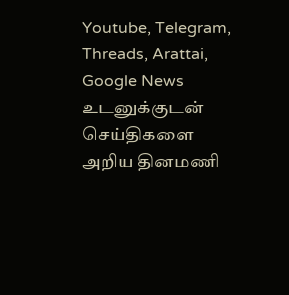Youtube, Telegram, Threads, Arattai, Google News
உடனுக்குடன் செய்திகளை அறிய தினமணி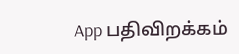App பதிவிறக்கம்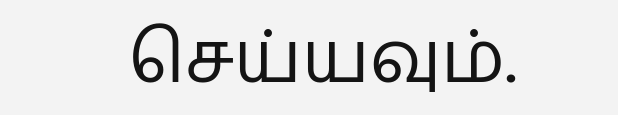செய்யவும்.